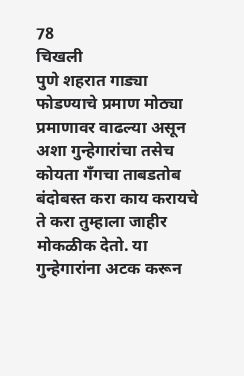78
चिखली
पुणे शहरात गाड्या फोडण्याचे प्रमाण मोठ्या प्रमाणावर वाढल्या असून अशा गुन्हेगारांचा तसेच कोयता गँगचा ताबडतोब बंदोबस्त करा काय करायचे ते करा तुम्हाला जाहीर मोकळीक देतो. या गुन्हेगारांना अटक करून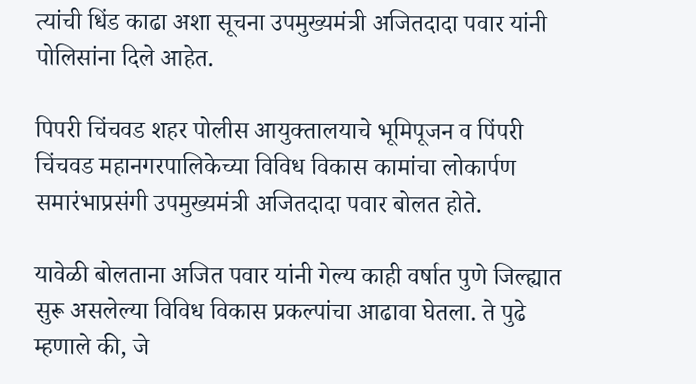त्यांची धिंड काढा अशा सूचना उपमुख्यमंत्री अजितदादा पवार यांनी पोलिसांना दिले आहेत.

पिपरी चिंचवड शहर पोलीस आयुक्तालयाचे भूमिपूजन व पिंपरी चिंचवड महानगरपालिकेच्या विविध विकास कामांचा लोकार्पण समारंभाप्रसंगी उपमुख्यमंत्री अजितदादा पवार बोलत होते.

यावेळी बोलताना अजित पवार यांनी गेल्य काही वर्षात पुणे जिल्ह्यात सुरू असलेल्या विविध विकास प्रकल्पांचा आढावा घेतला. ते पुढे म्हणाले की, जे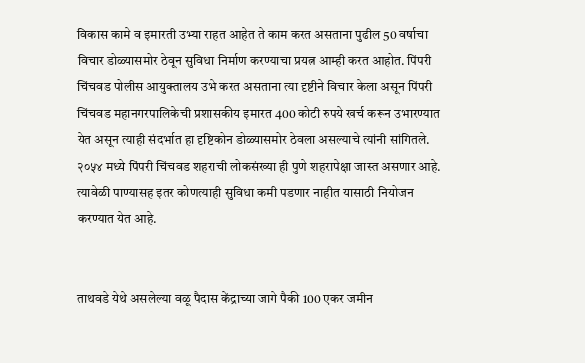विकास कामे व इमारती उभ्या राहत आहेत ते काम करत असताना पुढील 50 वर्षाचा विचार डोळ्यासमोर ठेवून सुविधा निर्माण करण्याचा प्रयत्न आम्ही करत आहोत. पिंपरी चिंचवड पोलीस आयुक्तालय उभे करत असताना त्या दृष्टीने विचार केला असून पिंपरी चिंचवड महानगरपालिकेची प्रशासकीय इमारत 400 कोटी रुपये खर्च करून उभारण्यात येत असून त्याही संदर्भात हा दृष्टिकोन डोळ्यासमोर ठेवला असल्याचे त्यांनी सांगितले.
२०५४ मध्ये पिंपरी चिंचवड शहराची लोकसंख्या ही पुणे शहरापेक्षा जास्त असणार आहे. त्यावेळी पाण्यासह इतर कोणत्याही सुविधा कमी पडणार नाहीत यासाठी नियोजन करण्यात येत आहे.


ताथवडे येथे असलेल्या वळू पैदास केंद्राच्या जागे पैकी 100 एकर जमीन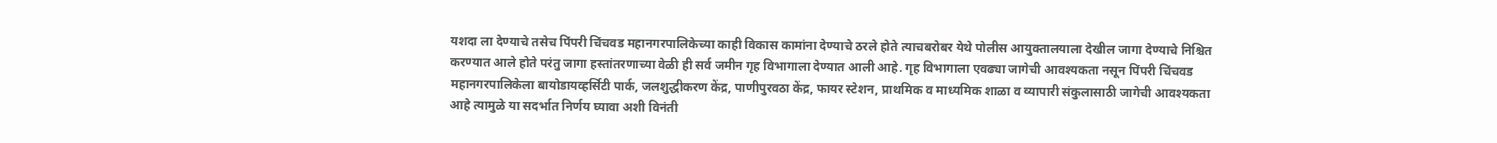यशदा ला देण्याचे तसेच पिंपरी चिंचवड महानगरपालिकेच्या काही विकास कामांना देण्याचे ठरले होते त्याचबरोबर येथे पोलीस आयुक्तालयाला देखील जागा देण्याचे निश्चित करण्यात आले होते परंतु जागा हस्तांतरणाच्या वेळी ही सर्व जमीन गृह विभागाला देण्यात आली आहे. गृह विभागाला एवढ्या जागेची आवश्यकता नसून पिंपरी चिंचवड महानगरपालिकेला बायोडायव्हर्सिटी पार्क, जलशुद्धीकरण केंद्र, पाणीपुरवठा केंद्र, फायर स्टेशन, प्राथमिक व माध्यमिक शाळा व व्यापारी संकुलासाठी जागेची आवश्यकता आहे त्यामुळे या सदर्भात निर्णय घ्यावा अशी विनंती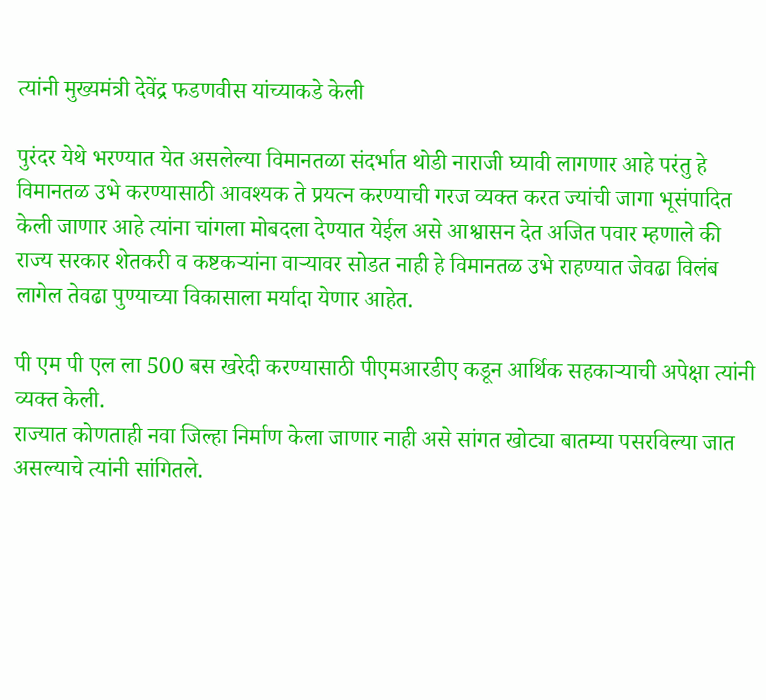त्यांनी मुख्यमंत्री देवेंद्र फडणवीस यांच्याकडे केली

पुरंदर येथे भरण्यात येत असलेल्या विमानतळा संदर्भात थोडी नाराजी घ्यावी लागणार आहे परंतु हे विमानतळ उभे करण्यासाठी आवश्यक ते प्रयत्न करण्याची गरज व्यक्त करत ज्यांची जागा भूसंपादित केली जाणार आहे त्यांना चांगला मोबदला देण्यात येईल असे आश्वासन देत अजित पवार म्हणाले की राज्य सरकार शेतकरी व कष्टकऱ्यांना वाऱ्यावर सोडत नाही हे विमानतळ उभे राहण्यात जेवढा विलंब लागेल तेवढा पुण्याच्या विकासाला मर्यादा येणार आहेत.

पी एम पी एल ला 500 बस खरेदी करण्यासाठी पीएमआरडीए कडून आर्थिक सहकाऱ्याची अपेक्षा त्यांनी व्यक्त केली.
राज्यात कोणताही नवा जिल्हा निर्माण केला जाणार नाही असे सांगत खोट्या बातम्या पसरविल्या जात असल्याचे त्यांनी सांगितले.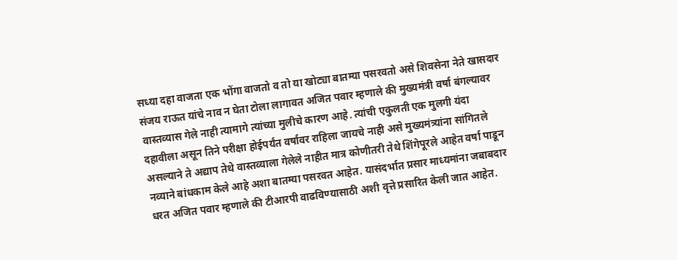सध्या दहा वाजता एक भोंगा वाजतो व तो या खोट्या बातम्या पसरवतो असे शिवसेना नेते खासदार संजय राऊत यांचे नाव न घेता टोला लागावत अजित पवार म्हणाले की मुख्यमंत्री वर्षा बंगल्यावर वास्तव्यास गेले नाही त्यामागे त्यांच्या मुलीचे कारण आहे. त्यांची एकुलती एक मुलगी यंदा दहावीला असून तिने परीक्षा होईपर्यंत वर्षावर राहिला जायचे नाही असे मुख्यमंत्र्यांना सांगितले असल्याने ते अद्याप तेथे वास्तव्याला गेलेले नाहीत मात्र कोणीतरी तेथे शिंगेपूरले आहेत वर्षा पाडून नव्याने बांधकाम केले आहे अशा बातम्या पसरवत आहेत. यासंदर्भात प्रसार माध्यमांना जबाबदार धरत अजित पवार म्हणाले की टीआरपी वाढविण्यासाठी अशी वृत्ते प्रसारित केली जात आहेत.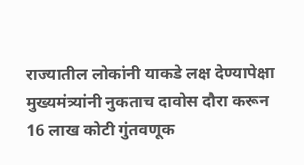राज्यातील लोकांनी याकडे लक्ष देण्यापेक्षा मुख्यमंत्र्यांनी नुकताच दावोस दौरा करून 16 लाख कोटी गुंतवणूक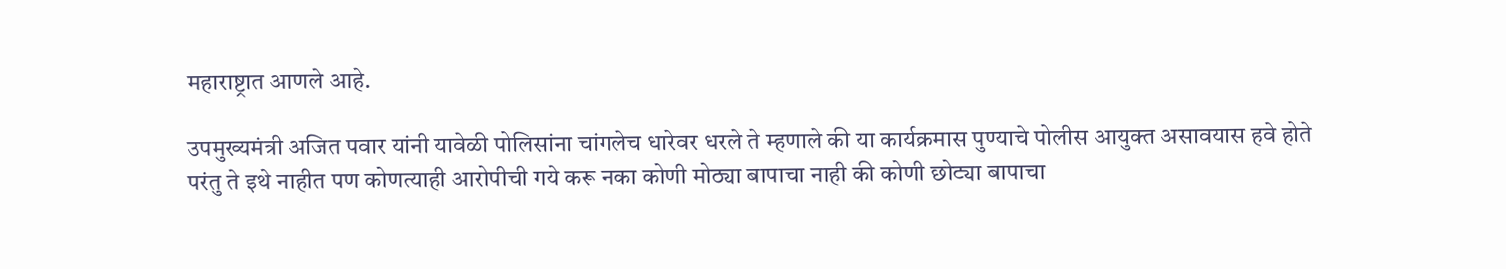महाराष्ट्रात आणले आहे.

उपमुख्यमंत्री अजित पवार यांनी यावेळी पोलिसांना चांगलेच धारेवर धरले ते म्हणाले की या कार्यक्रमास पुण्याचे पोलीस आयुक्त असावयास हवे होते परंतु ते इथे नाहीत पण कोणत्याही आरोपीची गये करू नका कोणी मोठ्या बापाचा नाही की कोणी छोट्या बापाचा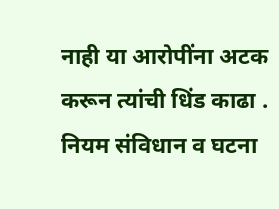नाही या आरोपींना अटक करून त्यांची धिंड काढा . नियम संविधान व घटना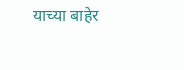याच्या बाहेर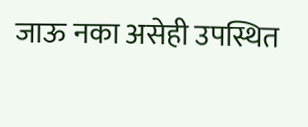जाऊ नका असेही उपस्थित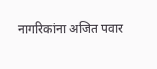नागरिकांना अजित पवार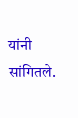यांनी सांगितले.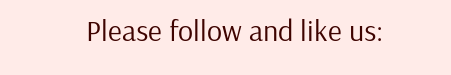Please follow and like us: